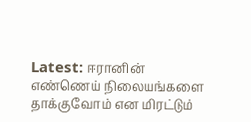Latest: ஈரானின் எண்ணெய் நிலையங்களை தாக்குவோம் என மிரட்டும்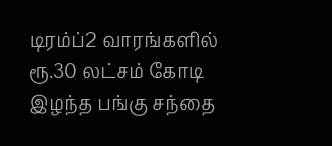டிரம்ப்2 வாரங்களில் ரூ.30 லட்சம் கோடி இழந்த பங்கு சந்தை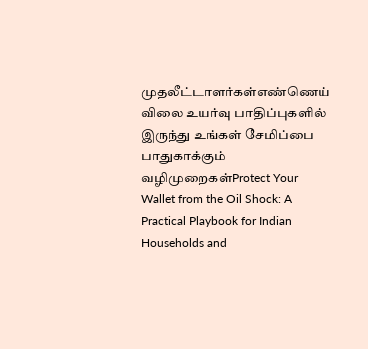முதலீட்டாளர்கள்எண்ணெய் விலை உயர்வு பாதிப்புகளில் இருந்து உங்கள் சேமிப்பை பாதுகாக்கும் வழிமுறைகள்Protect Your Wallet from the Oil Shock: A Practical Playbook for Indian Households and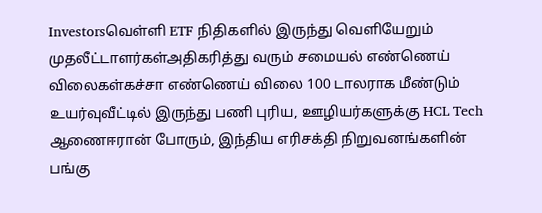Investorsவெள்ளி ETF நிதிகளில் இருந்து வெளியேறும் முதலீட்டாளர்கள்அதிகரித்து வரும் சமையல் எண்ணெய் விலைகள்கச்சா எண்ணெய் விலை 100 டாலராக மீண்டும் உயர்வுவீட்டில் இருந்து பணி புரிய, ஊழியர்களுக்கு HCL Tech ஆணைஈரான் போரும், இந்திய எரிசக்தி நிறுவனங்களின் பங்கு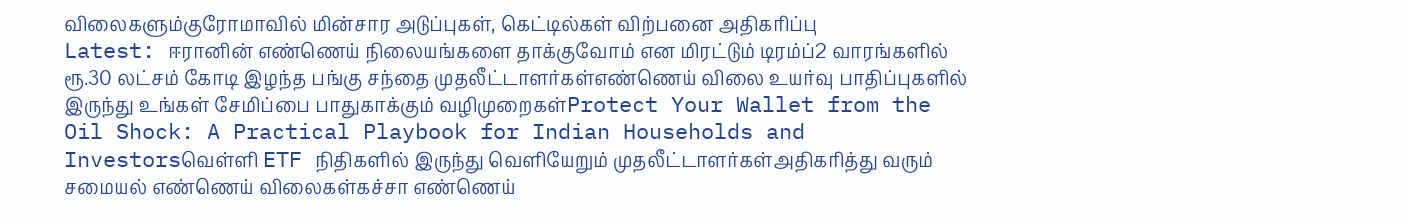விலைகளும்குரோமாவில் மின்சார அடுப்புகள், கெட்டில்கள் விற்பனை அதிகரிப்பு
Latest: ஈரானின் எண்ணெய் நிலையங்களை தாக்குவோம் என மிரட்டும் டிரம்ப்2 வாரங்களில் ரூ.30 லட்சம் கோடி இழந்த பங்கு சந்தை முதலீட்டாளர்கள்எண்ணெய் விலை உயர்வு பாதிப்புகளில் இருந்து உங்கள் சேமிப்பை பாதுகாக்கும் வழிமுறைகள்Protect Your Wallet from the Oil Shock: A Practical Playbook for Indian Households and Investorsவெள்ளி ETF நிதிகளில் இருந்து வெளியேறும் முதலீட்டாளர்கள்அதிகரித்து வரும் சமையல் எண்ணெய் விலைகள்கச்சா எண்ணெய்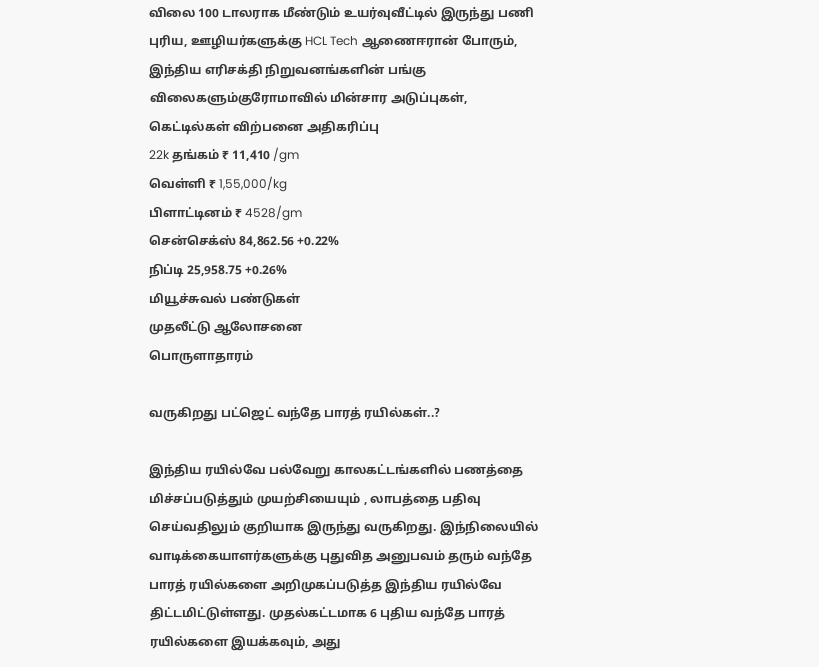விலை 100 டாலராக மீண்டும் உயர்வுவீட்டில் இருந்து பணி புரிய, ஊழியர்களுக்கு HCL Tech ஆணைஈரான் போரும், இந்திய எரிசக்தி நிறுவனங்களின் பங்கு விலைகளும்குரோமாவில் மின்சார அடுப்புகள், கெட்டில்கள் விற்பனை அதிகரிப்பு
22k தங்கம் ₹ 11,410 /gm
வெள்ளி ₹ 1,55,000/kg
பிளாட்டினம் ₹ 4528/gm
சென்செக்ஸ் 84,862.56 +0.22%
நிப்டி 25,958.75 +0.26%
மியூச்சுவல் பண்டுகள்
முதலீட்டு ஆலோசனை
பொருளாதாரம்

வருகிறது பட்ஜெட் வந்தே பாரத் ரயில்கள்..?

இந்திய ரயில்வே பல்வேறு காலகட்டங்களில் பணத்தை மிச்சப்படுத்தும் முயற்சியையும் , லாபத்தை பதிவு செய்வதிலும் குறியாக இருந்து வருகிறது. இந்நிலையில் வாடிக்கையாளர்களுக்கு புதுவித அனுபவம் தரும் வந்தே பாரத் ரயில்களை அறிமுகப்படுத்த இந்திய ரயில்வே திட்டமிட்டுள்ளது. முதல்கட்டமாக 6 புதிய வந்தே பாரத் ரயில்களை இயக்கவும், அது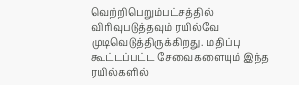வெற்றிபெறும்பட்சத்தில் விரிவுபடுத்தவும் ரயில்வே முடிவெடுத்திருக்கிறது. மதிப்பு கூட்டப்பட்ட சேவைகளையும் இந்த ரயில்களில்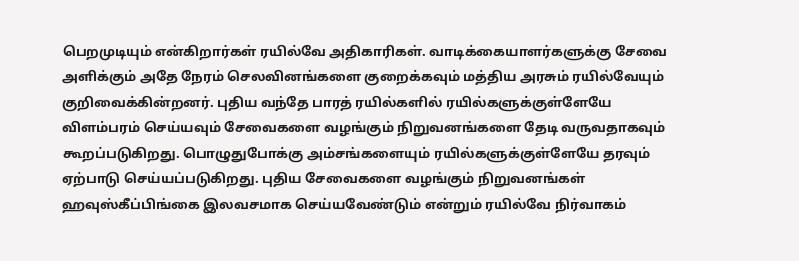பெறமுடியும் என்கிறார்கள் ரயில்வே அதிகாரிகள். வாடிக்கையாளர்களுக்கு சேவை அளிக்கும் அதே நேரம் செலவினங்களை குறைக்கவும் மத்திய அரசும் ரயில்வேயும் குறிவைக்கின்றனர். புதிய வந்தே பாரத் ரயில்களில் ரயில்களுக்குள்ளேயே விளம்பரம் செய்யவும் சேவைகளை வழங்கும் நிறுவனங்களை தேடி வருவதாகவும் கூறப்படுகிறது. பொழுதுபோக்கு அம்சங்களையும் ரயில்களுக்குள்ளேயே தரவும் ஏற்பாடு செய்யப்படுகிறது. புதிய சேவைகளை வழங்கும் நிறுவனங்கள் ஹவுஸ்கீப்பிங்கை இலவசமாக செய்யவேண்டும் என்றும் ரயில்வே நிர்வாகம்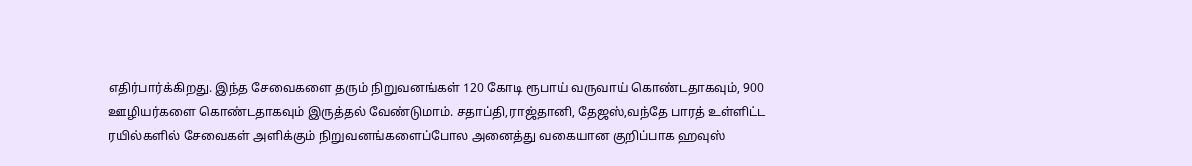எதிர்பார்க்கிறது. இந்த சேவைகளை தரும் நிறுவனங்கள் 120 கோடி ரூபாய் வருவாய் கொண்டதாகவும், 900 ஊழியர்களை கொண்டதாகவும் இருத்தல் வேண்டுமாம். சதாப்தி,ராஜ்தானி, தேஜஸ்,வந்தே பாரத் உள்ளிட்ட ரயில்களில் சேவைகள் அளிக்கும் நிறுவனங்களைப்போல அனைத்து வகையான குறிப்பாக ஹவுஸ்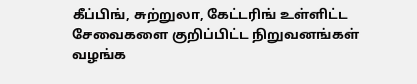கீப்பிங், சுற்றுலா, கேட்டரிங் உள்ளிட்ட சேவைகளை குறிப்பிட்ட நிறுவனங்கள் வழங்க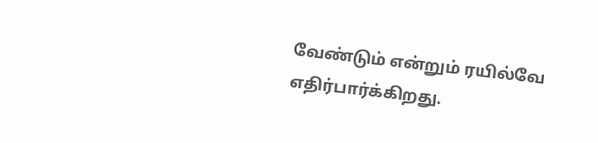வேண்டும் என்றும் ரயில்வே எதிர்பார்க்கிறது.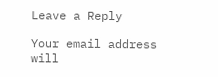Leave a Reply

Your email address will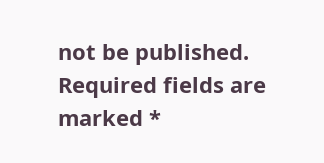not be published. Required fields are marked *